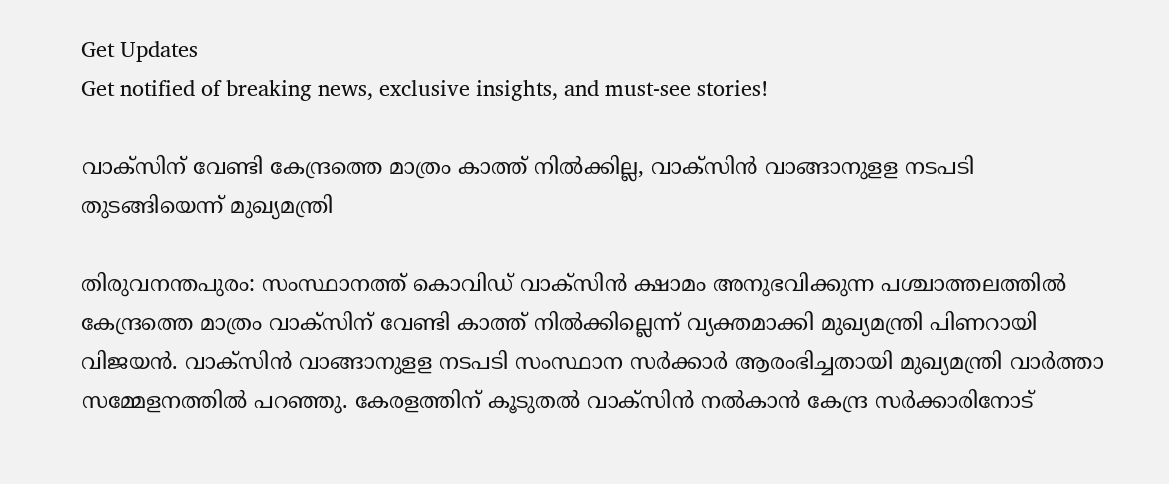Get Updates
Get notified of breaking news, exclusive insights, and must-see stories!

വാക്സിന് വേണ്ടി കേന്ദ്രത്തെ മാത്രം കാത്ത് നിൽക്കില്ല, വാക്സിൻ വാങ്ങാനുളള നടപടി തുടങ്ങിയെന്ന് മുഖ്യമന്ത്രി

തിരുവനന്തപുരം: സംസ്ഥാനത്ത് കൊവിഡ് വാക്‌സിന്‍ ക്ഷാമം അനുഭവിക്കുന്ന പശ്ചാത്തലത്തില്‍ കേന്ദ്രത്തെ മാത്രം വാക്‌സിന് വേണ്ടി കാത്ത് നില്‍ക്കില്ലെന്ന് വ്യക്തമാക്കി മുഖ്യമന്ത്രി പിണറായി വിജയന്‍. വാക്‌സിന്‍ വാങ്ങാനുളള നടപടി സംസ്ഥാന സര്‍ക്കാര്‍ ആരംഭിച്ചതായി മുഖ്യമന്ത്രി വാര്‍ത്താ സമ്മേളനത്തില്‍ പറഞ്ഞു. കേരളത്തിന് കൂടുതല്‍ വാക്‌സിന്‍ നല്‍കാന്‍ കേന്ദ്ര സര്‍ക്കാരിനോട്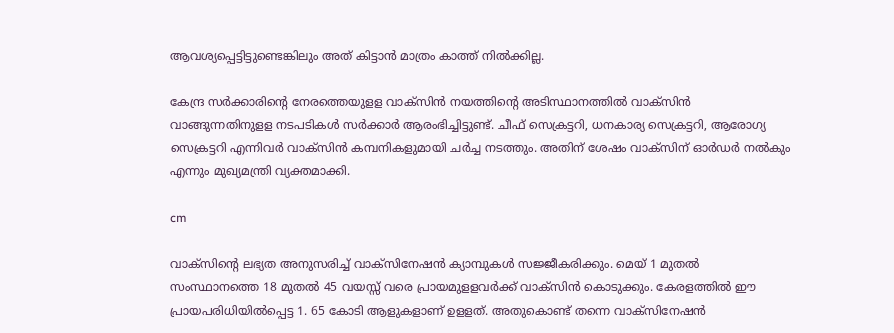ആവശ്യപ്പെട്ടിട്ടുണ്ടെങ്കിലും അത് കിട്ടാന്‍ മാത്രം കാത്ത് നില്‍ക്കില്ല.

കേന്ദ്ര സര്‍ക്കാരിന്റെ നേരത്തെയുളള വാക്‌സിന്‍ നയത്തിന്റെ അടിസ്ഥാനത്തില്‍ വാക്‌സിന്‍ വാങ്ങുന്നതിനുളള നടപടികള്‍ സര്‍ക്കാര്‍ ആരംഭിച്ചിട്ടുണ്ട്. ചീഫ് സെക്രട്ടറി, ധനകാര്യ സെക്രട്ടറി, ആരോഗ്യ സെക്രട്ടറി എന്നിവര്‍ വാക്‌സിന്‍ കമ്പനികളുമായി ചര്‍ച്ച നടത്തും. അതിന് ശേഷം വാക്‌സിന് ഓര്‍ഡര്‍ നല്‍കും എന്നും മുഖ്യമന്ത്രി വ്യക്തമാക്കി.

cm

വാക്‌സിന്റെ ലഭ്യത അനുസരിച്ച് വാക്‌സിനേഷന്‍ ക്യാമ്പുകള്‍ സജ്ജീകരിക്കും. മെയ് 1 മുതല്‍ സംസ്ഥാനത്തെ 18 മുതല്‍ 45 വയസ്സ് വരെ പ്രായമുളളവര്‍ക്ക് വാക്‌സിന്‍ കൊടുക്കും. കേരളത്തില്‍ ഈ പ്രായപരിധിയില്‍പ്പെട്ട 1. 65 കോടി ആളുകളാണ് ഉളളത്. അതുകൊണ്ട് തന്നെ വാക്‌സിനേഷന്‍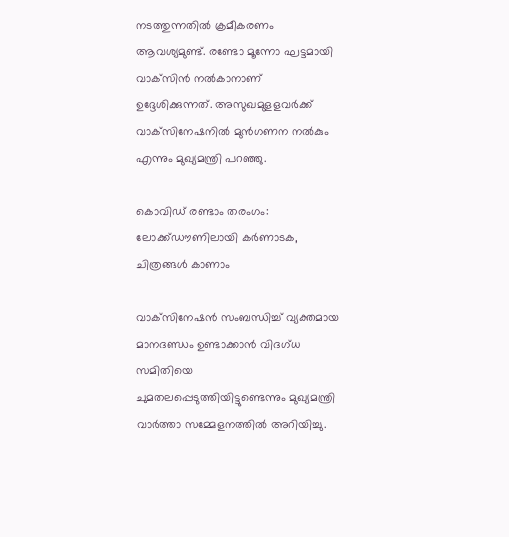നടത്തുന്നതില്‍ ക്രമീകരണം ആവശ്യമുണ്ട്. രണ്ടോ മൂന്നോ ഘട്ടമായി വാക്‌സിന്‍ നല്‍കാനാണ് ഉദ്ദേശിക്കുന്നത്. അസുഖമുളളവര്‍ക്ക് വാക്‌സിനേഷനില്‍ മുന്‍ഗണന നല്‍കും എന്നും മുഖ്യമന്ത്രി പറഞ്ഞു.

കൊവിഡ് രണ്ടാം തരംഗം: ലോക്ക്ഡൗണിലായി കര്‍ണാടക, ചിത്രങ്ങള്‍ കാണാം

വാക്‌സിനേഷന്‍ സംബന്ധിച്ച് വ്യക്തമായ മാനദണ്ഡം ഉണ്ടാക്കാന്‍ വിദഗ്ധ സമിതിയെ ചുമതലപ്പെടുത്തിയിട്ടുണ്ടെന്നും മുഖ്യമന്ത്രി വാര്‍ത്താ സമ്മേളനത്തില്‍ അറിയിച്ചു.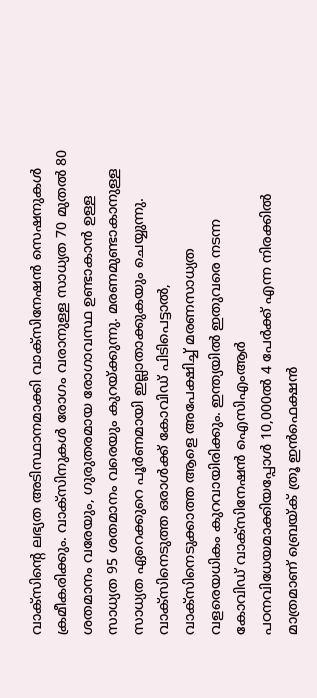വാക്‌സിന്റെ ലഭ്യത അടിസ്ഥാനമാക്കി വാക്‌സിനേഷൻ സെഷനുകൾ ക്രമീകരിക്കും. വാക്‌സിനുകൾ രോഗം വരാനുള്ള സാധ്യത 70 മുതൽ 80 ശതമാനം വരേയും, ഗുരുതരമായ രോഗാവസ്ഥ ഉണ്ടാകാൻ ഉള്ള സാധ്യത 95 ശതമാനം വരെയും കുറയ്ക്കുന്നു. മരണമുണ്ടാകാനുള്ള സാധ്യത ഏറെക്കുറെ പൂർണമായി ഇല്ലാതാക്കുകയും ചെയ്യുന്നു. വാക്‌സിനെടുത്ത ഒരാൾക്ക് കോവിഡ് പിടിപെട്ടാൽ, വാക്‌സിനെടുക്കാത്ത ആളെ അപേക്ഷിച്ച് മരണസാധ്യത വളരെയധികം കുറവായിരിക്കും. ഇന്ത്യയിൽ ഇതുവരെ നടന്ന കോവിഡ് വാക്‌സിനേഷൻ ഐസിഎംആർ പഠനവിധേയമാക്കിയപ്പോൾ 10,000ൽ 4 പേർക്ക് എന്ന നിരക്കിൽ മാത്രമാണ് ബ്രെയ്ക് ത്രൂ ഇൻഫെക്ഷൻ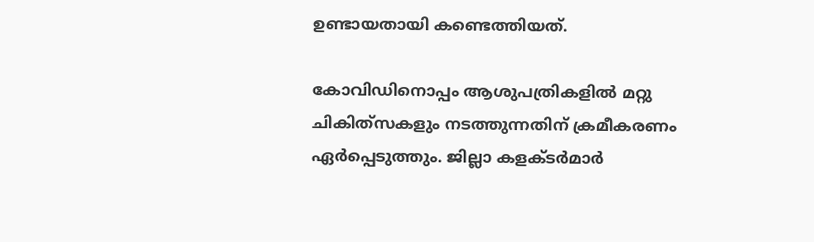ഉണ്ടായതായി കണ്ടെത്തിയത്.

കോവിഡിനൊപ്പം ആശുപത്രികളിൽ മറ്റു ചികിത്‌സകളും നടത്തുന്നതിന് ക്രമീകരണം ഏർപ്പെടുത്തും. ജില്ലാ കളക്ടർമാർ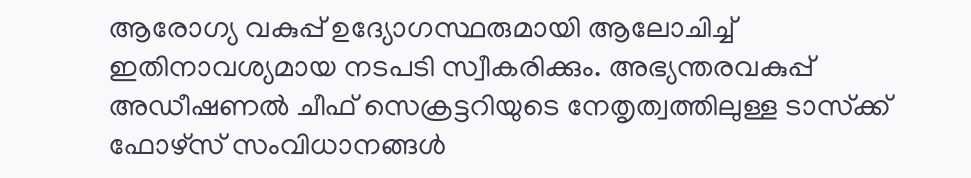ആരോഗ്യ വകുപ്പ് ഉദ്യോഗസ്ഥരുമായി ആലോചിച്ച് ഇതിനാവശ്യമായ നടപടി സ്വീകരിക്കും. അഭ്യന്തരവകുപ്പ് അഡീഷണൽ ചീഫ് സെക്രട്ടറിയുടെ നേതൃത്വത്തിലുള്ള ടാസ്‌ക്ക് ഫോഴ്‌സ് സംവിധാനങ്ങൾ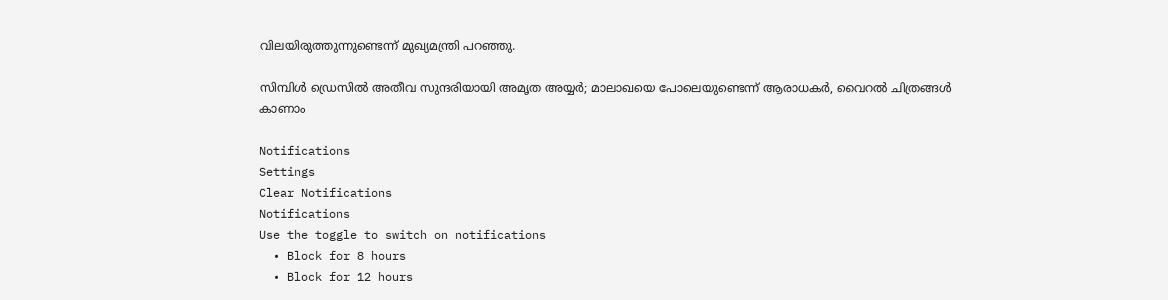വിലയിരുത്തുന്നുണ്ടെന്ന് മുഖ്യമന്ത്രി പറഞ്ഞു.

സിമ്പിള്‍ ഡ്രെസില്‍ അതീവ സുന്ദരിയായി അമൃത അയ്യര്‍; മാലാഖയെ പോലെയുണ്ടെന്ന് ആരാധകര്‍, വൈറല്‍ ചിത്രങ്ങള്‍ കാണാം

Notifications
Settings
Clear Notifications
Notifications
Use the toggle to switch on notifications
  • Block for 8 hours
  • Block for 12 hours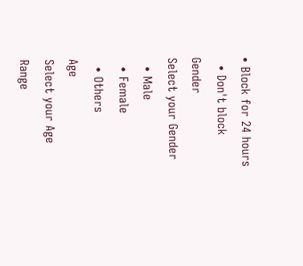• Block for 24 hours
  • Don't block
Gender
Select your Gender
  • Male
  • Female
  • Others
Age
Select your Age Range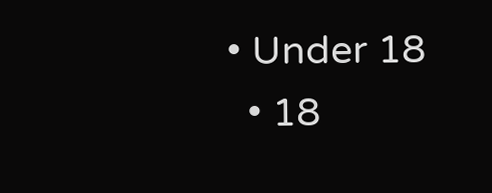• Under 18
  • 18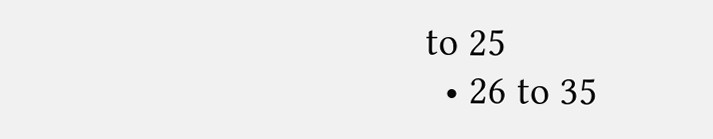to 25
  • 26 to 35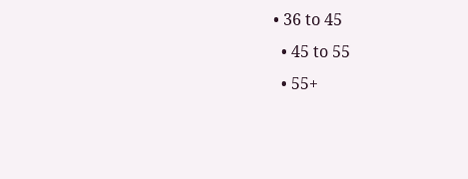• 36 to 45
  • 45 to 55
  • 55+